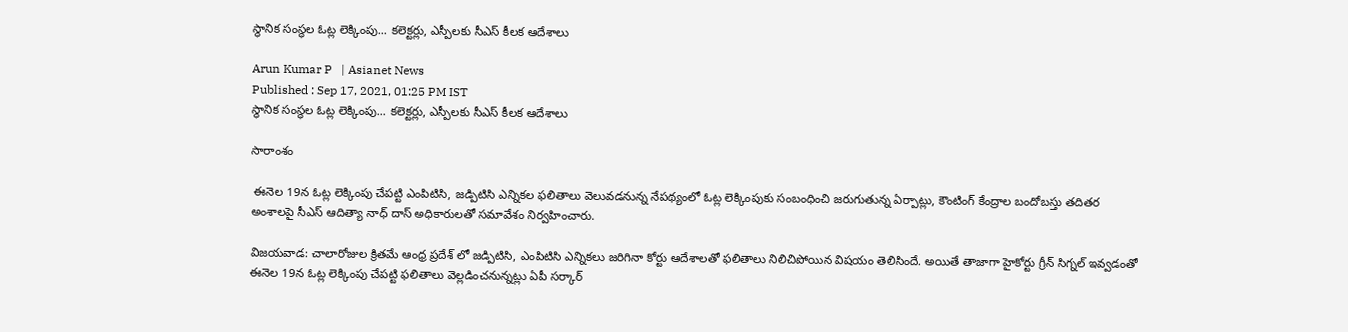స్థానిక సంస్థల ఓట్ల లెక్కింపు... కలెక్టర్లు, ఎస్పీలకు సీఎస్ కీలక ఆదేశాలు

Arun Kumar P   | Asianet News
Published : Sep 17, 2021, 01:25 PM IST
స్థానిక సంస్థల ఓట్ల లెక్కింపు... కలెక్టర్లు, ఎస్పీలకు సీఎస్ కీలక ఆదేశాలు

సారాంశం

 ఈనెల 19న ఓట్ల లెక్కింపు చేపట్టి ఎంపిటిసి, జడ్పిటిసి ఎన్నికల ఫలితాలు వెలువడనున్న నేపథ్యంలో ఓట్ల లెక్కింపుకు సంబంధించి జరుగుతున్న ఏర్పాట్లు, కౌంటింగ్ కేంద్రాల బందోబస్తు తదితర అంశాలపై సీఎస్ ఆదిత్యా నాధ్ దాస్ అధికారులతో సమావేశం నిర్వహించారు.

విజయవాడ: చాలారోజుల క్రితమే ఆంధ్ర ప్రదేశ్ లో జడ్పిటిసి, ఎంపిటిసి ఎన్నికలు జరిగినా కోర్టు ఆదేశాలతో ఫలితాలు నిలిచిపోయిన విషయం తెలిసిందే. అయితే తాజాగా హైకోర్టు గ్రీన్ సిగ్నల్ ఇవ్వడంతో ఈనెల 19న ఓట్ల లెక్కింపు చేపట్టి ఫలితాలు వెల్లడించనున్నట్లు ఏపీ సర్కార్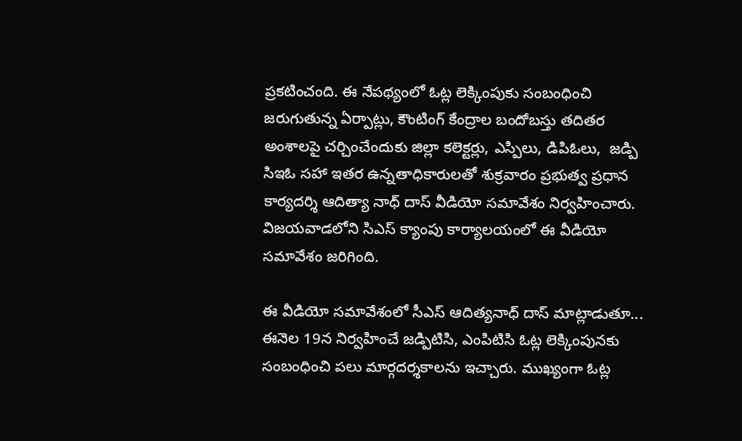ప్రకటించంది. ఈ నేపథ్యంలో ఓట్ల లెక్కింపుకు సంబంధించి జరుగుతున్న ఏర్పాట్లు, కౌంటింగ్ కేంద్రాల బందోబస్తు తదితర అంశాలపై చర్చించేందుకు జిల్లా కలెక్టర్లు, ఎస్పిలు, డిపిఓలు,  జడ్పి సిఇఓ సహా ఇతర ఉన్నతాధికారులతో శుక్రవారం ప్రభుత్వ ప్రధాన కార్యదర్శి ఆదిత్యా నాధ్ దాస్ వీడియో సమావేశం నిర్వహించారు. విజయవాడలోని సిఎస్ క్యాంపు కార్యాలయంలో ఈ వీడియో సమావేశం జరిగింది.

ఈ వీడియో సమావేశంలో సీఎస్ ఆదిత్యనాధ్ దాస్ మాట్లాడుతూ... ఈనెల 19న నిర్వహించే జడ్పిటిసి, ఎంపిటిసి ఓట్ల లెక్కింపునకు సంబంధించి పలు మార్గదర్శకాలను ఇచ్చారు. ముఖ్యంగా ఓట్ల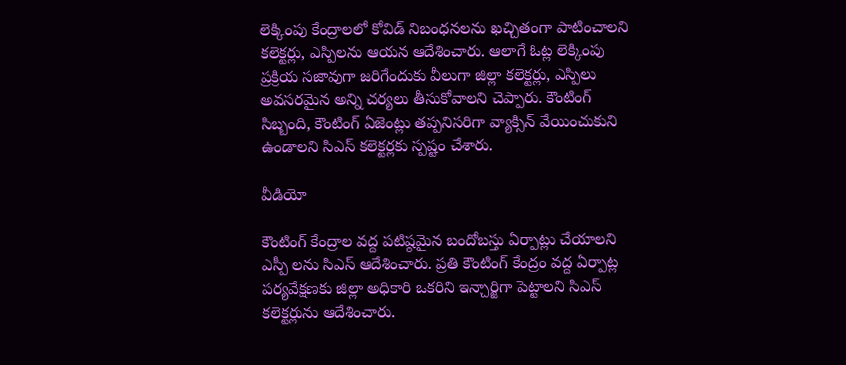లెక్కింపు కేంద్రాలలో కోవిడ్ నిబంధనలను ఖచ్చితంగా పాటించాలని కలెక్టర్లు, ఎస్పిలను ఆయన ఆదేశించారు. ఆలాగే ఓట్ల లెక్కింపు ప్రక్రియ సజావుగా జరిగేందుకు వీలుగా జిల్లా కలెక్టర్లు, ఎస్పిలు అవసరమైన అన్ని చర్యలు తీసుకోవాలని చెప్పారు. కౌంటింగ్ సిబ్బంది, కౌంటింగ్ ఏజెంట్లు తప్పనిసరిగా వ్యాక్సిన్ వేయించుకుని ఉండాలని సిఎస్ కలెక్టర్లకు స్పష్టం చేశారు.

వీడియో

కౌంటింగ్ కేంద్రాల వద్ద పటిష్ఠమైన బందోబస్తు ఏర్పాట్లు చేయాలని ఎస్పీ లను సిఎస్ ఆదేశించారు. ప్రతి కౌంటింగ్ కేంద్రం వద్ద ఏర్పాట్ల పర్యవేక్షణకు జిల్లా అధికారి ఒకరిని ఇన్చార్జిగా పెట్టాలని సిఎస్  కలెక్టర్లును ఆదేశించారు.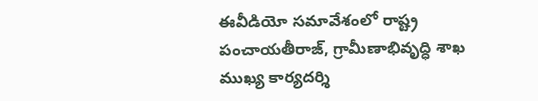ఈవీడియో సమావేశంలో రాష్ట్ర పంచాయతీరాజ్, గ్రామీణాభివృద్ధి శాఖ ముఖ్య కార్యదర్శి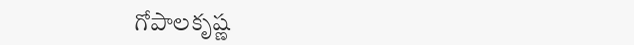గోపాలకృష్ణ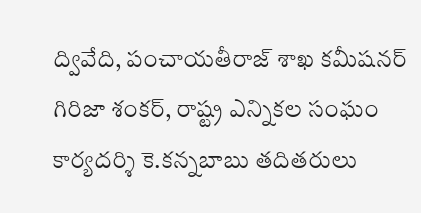ద్వివేది, పంచాయతీరాజ్ శాఖ కమీషనర్ గిరిజా శంకర్, రాష్ట్ర ఎన్నికల సంఘం కార్యదర్శి కె.కన్నబాబు తదితరులు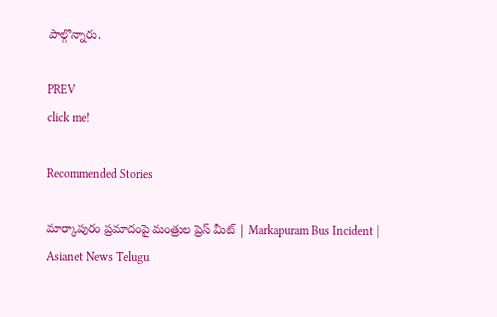పాల్గొన్నారు.

PREV
click me!

Recommended Stories

మార్కాపురం ప్రమాదంపై మంత్రుల ప్రెస్ మీట్ | Markapuram Bus Incident | Asianet News Telugu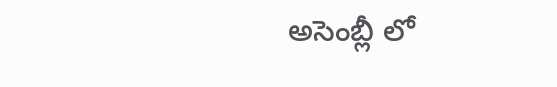అసెంబ్లీ లో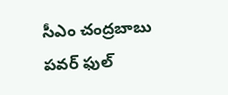సీఎం చంద్రబాబు పవర్ ఫుల్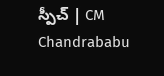స్పీచ్ | CM Chandrababu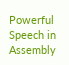Powerful Speech in Assembly